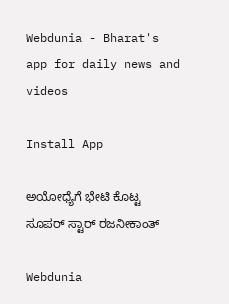Webdunia - Bharat's app for daily news and videos

Install App

ಅಯೋಧ್ಯೆಗೆ ಭೇಟಿ ಕೊಟ್ಟ ಸೂಪರ್ ಸ್ಟಾರ್ ರಜನೀಕಾಂತ್

Webdunia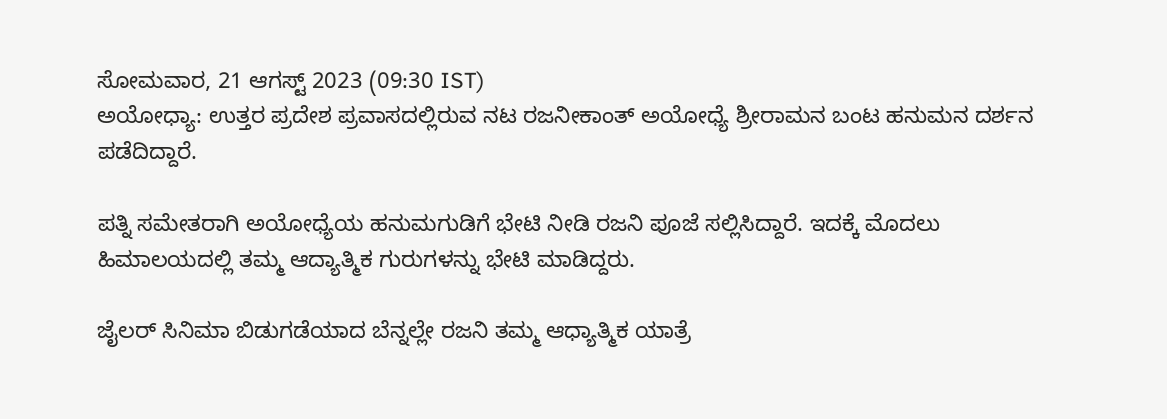ಸೋಮವಾರ, 21 ಆಗಸ್ಟ್ 2023 (09:30 IST)
ಅಯೋಧ್ಯಾ: ಉತ್ತರ ಪ್ರದೇಶ ಪ್ರವಾಸದಲ್ಲಿರುವ ನಟ ರಜನೀಕಾಂತ್ ಅಯೋಧ್ಯೆ ಶ್ರೀರಾಮನ ಬಂಟ ಹನುಮನ ದರ್ಶನ ಪಡೆದಿದ್ದಾರೆ.

ಪತ್ನಿ ಸಮೇತರಾಗಿ ಅಯೋಧ್ಯೆಯ ಹನುಮಗುಡಿಗೆ ಭೇಟಿ ನೀಡಿ ರಜನಿ ಪೂಜೆ ಸಲ್ಲಿಸಿದ್ದಾರೆ. ಇದಕ್ಕೆ ಮೊದಲು ಹಿಮಾಲಯದಲ್ಲಿ ತಮ್ಮ ಆದ್ಯಾತ್ಮಿಕ ಗುರುಗಳನ್ನು ಭೇಟಿ ಮಾಡಿದ್ದರು.

ಜೈಲರ್ ಸಿನಿಮಾ ಬಿಡುಗಡೆಯಾದ ಬೆನ್ನಲ್ಲೇ ರಜನಿ ತಮ್ಮ ಆಧ್ಯಾತ್ಮಿಕ ಯಾತ್ರೆ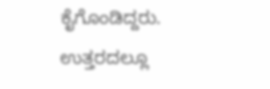ಕೈಗೊಂಡಿದ್ದರು. ಉತ್ತರದಲ್ಲೂ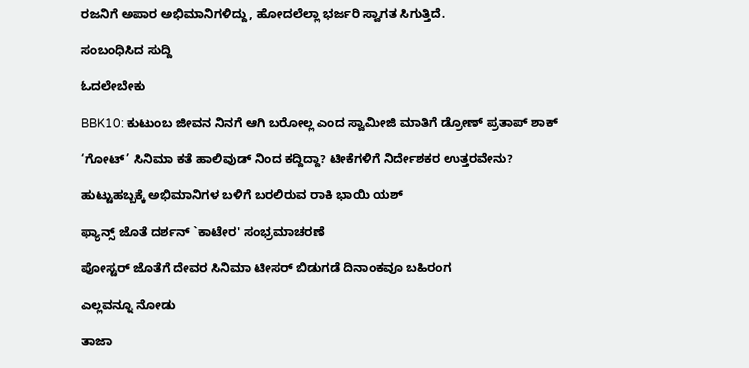ರಜನಿಗೆ ಅಪಾರ ಅಭಿಮಾನಿಗಳಿದ್ದು, ಹೋದಲೆಲ್ಲಾ ಭರ್ಜರಿ ಸ್ವಾಗತ ಸಿಗುತ್ತಿದೆ.

ಸಂಬಂಧಿಸಿದ ಸುದ್ದಿ

ಓದಲೇಬೇಕು

BBK10: ಕುಟುಂಬ ಜೀವನ ನಿನಗೆ ಆಗಿ ಬರೋಲ್ಲ ಎಂದ ಸ್ವಾಮೀಜಿ ಮಾತಿಗೆ ಡ್ರೋಣ್ ಪ್ರತಾಪ್ ಶಾಕ್

‘ಗೋಟ್’ ಸಿನಿಮಾ ಕತೆ ಹಾಲಿವುಡ್ ನಿಂದ ಕದ್ದಿದ್ದಾ? ಟೀಕೆಗಳಿಗೆ ನಿರ್ದೇಶಕರ ಉತ್ತರವೇನು?

ಹುಟ್ಟುಹಬ್ಬಕ್ಕೆ ಅಭಿಮಾನಿಗಳ ಬಳಿಗೆ ಬರಲಿರುವ ರಾಕಿ ಭಾಯಿ ಯಶ್

ಫ್ಯಾನ್ಸ್ ಜೊತೆ ದರ್ಶನ್ `ಕಾಟೇರ' ಸಂಭ್ರಮಾಚರಣೆ

ಪೋಸ್ಟರ್ ಜೊತೆಗೆ ದೇವರ ಸಿನಿಮಾ ಟೀಸರ್ ಬಿಡುಗಡೆ ದಿನಾಂಕವೂ ಬಹಿರಂಗ

ಎಲ್ಲವನ್ನೂ ನೋಡು

ತಾಜಾ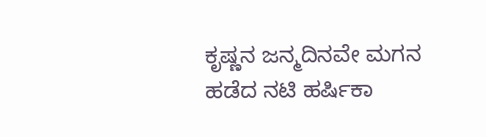ಕೃಷ್ಣನ ಜನ್ಮದಿನವೇ ಮಗನ ಹಡೆದ ನಟಿ ಹರ್ಷಿಕಾ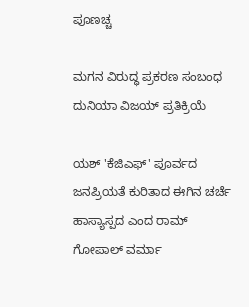ಪೂಣಚ್ಚ

ಮಗನ ವಿರುದ್ಧ ಪ್ರಕರಣ ಸಂಬಂಧ ದುನಿಯಾ ವಿಜಯ್ ಪ್ರತಿಕ್ರಿಯೆ

ಯಶ್ 'ಕೆಜಿಎಫ್' ಪೂರ್ವದ ಜನಪ್ರಿಯತೆ ಕುರಿತಾದ ಈಗಿನ ಚರ್ಚೆ ಹಾಸ್ಯಾಸ್ಪದ ಎಂದ ರಾಮ್ ಗೋಪಾಲ್ ವರ್ಮಾ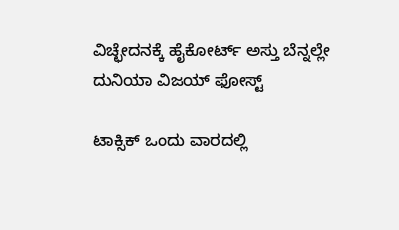ವಿಚ್ಛೇದನಕ್ಕೆ ಹೈಕೋರ್ಟ್ ಅಸ್ತು ಬೆನ್ನಲ್ಲೇ ದುನಿಯಾ ವಿಜಯ್ ಫೋಸ್ಟ್‌

ಟಾಕ್ಸಿಕ್ ಒಂದು ವಾರದಲ್ಲಿ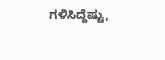ಗಳಿಸಿದ್ದೆಷ್ಟು,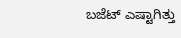ಬಜೆಟ್ ಎಷ್ಟಾಗಿತ್ತು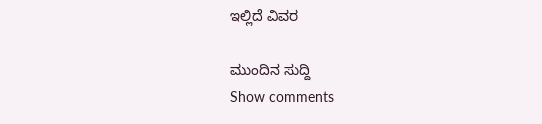ಇಲ್ಲಿದೆ ವಿವರ

ಮುಂದಿನ ಸುದ್ದಿ
Show comments